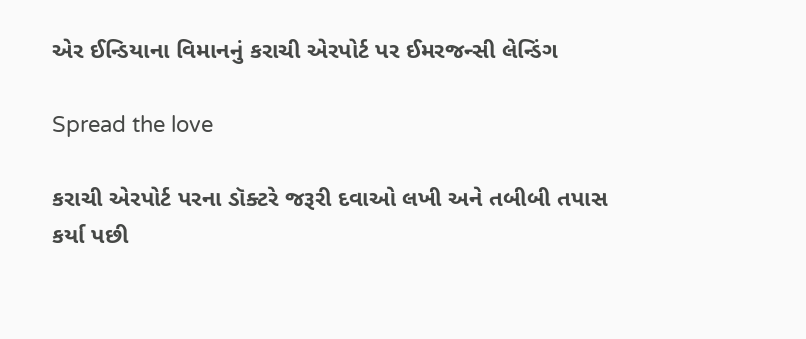એર ઈન્ડિયાના વિમાનનું કરાચી એરપોર્ટ પર ઈમરજન્સી લેન્ડિંગ

Spread the love

કરાચી એરપોર્ટ પરના ડૉક્ટરે જરૂરી દવાઓ લખી અને તબીબી તપાસ કર્યા પછી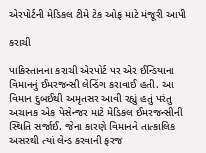એરપોર્ટની મેડિકલ ટીમે ટેક ઓફ માટે મંજૂરી આપી

કરાચી

પાકિસ્તાનના કરાચી એરપોર્ટ પર એર ઈન્ડિયાના વિમાનનું ઈમરજન્સી લેન્ડિંગ કરાવાઈ હતી. આ વિમાન દુબઈથી અમૃતસર આવી રહ્યું હતું પરંતુ અચાનક એક પેસેન્જર માટે મેડિકલ ઈમરજન્સીની સ્થિતિ સર્જાઈ. જેના કારણે વિમાનને તાત્કાલિક અસરથી ત્યાં લેન્ડ કરવાની ફરજ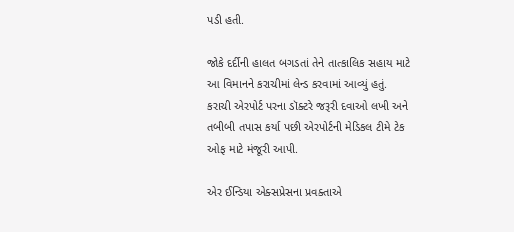પડી હતી.

જોકે દર્દીની હાલત બગડતાં તેને તાત્કાલિક સહાય માટે આ વિમાનને કરાચીમાં લેન્ડ કરવામાં આવ્યું હતું. કરાચી એરપોર્ટ પરના ડૉક્ટરે જરૂરી દવાઓ લખી અને તબીબી તપાસ કર્યા પછી એરપોર્ટની મેડિકલ ટીમે ટેક ઓફ માટે મંજૂરી આપી.

એર ઈન્ડિયા એક્સપ્રેસના પ્રવક્તાએ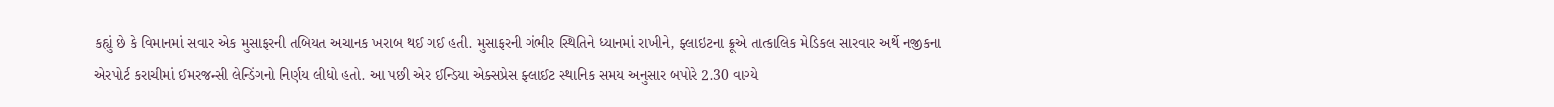કહ્યું છે કે વિમાનમાં સવાર એક મુસાફરની તબિયત અચાનક ખરાબ થઈ ગઈ હતી. મુસાફરની ગંભીર સ્થિતિને ધ્યાનમાં રાખીને, ફ્લાઇટના ક્રૂએ તાત્કાલિક મેડિકલ સારવાર અર્થે નજીકના એરપોર્ટ કરાચીમાં ઈમરજન્સી લેન્ડિંગનો નિર્ણય લીધો હતો. આ પછી એર ઈન્ડિયા એક્સપ્રેસ ફ્લાઈટ સ્થાનિક સમય અનુસાર બપોરે 2.30 વાગ્યે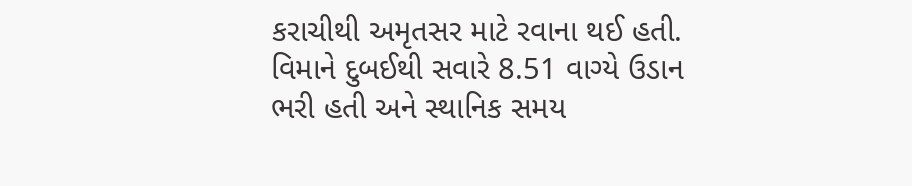કરાચીથી અમૃતસર માટે રવાના થઈ હતી. વિમાને દુબઈથી સવારે 8.51 વાગ્યે ઉડાન ભરી હતી અને સ્થાનિક સમય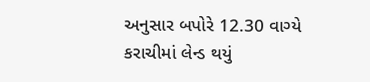અનુસાર બપોરે 12.30 વાગ્યે કરાચીમાં લેન્ડ થયું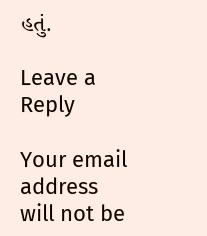હતું.

Leave a Reply

Your email address will not be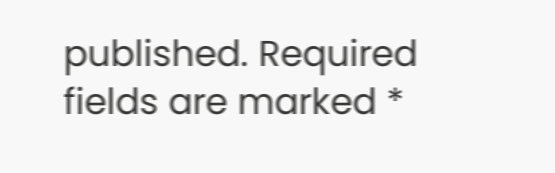published. Required fields are marked *